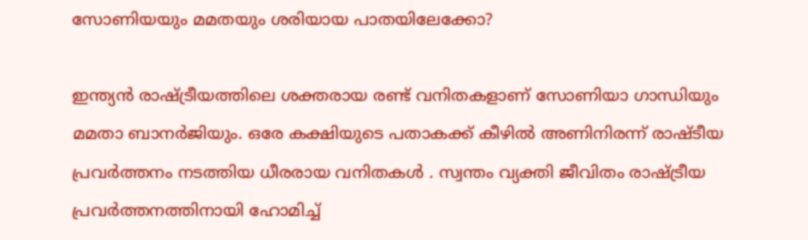സോണിയയും മമതയും ശരിയായ പാതയിലേക്കോ?

ഇന്ത്യൻ രാഷ്ട്രീയത്തിലെ ശക്തരായ രണ്ട് വനിതകളാണ് സോണിയാ ഗാന്ധിയും മമതാ ബാനർജിയും. ഒരേ കക്ഷിയുടെ പതാകക്ക് കീഴിൽ അണിനിരന്ന് രാഷ്ടീയ പ്രവർത്തനം നടത്തിയ ധീരരായ വനിതകൾ . സ്വന്തം വ്യക്തി ജീവിതം രാഷ്ട്രീയ പ്രവർത്തനത്തിനായി ഹോമിച്ച്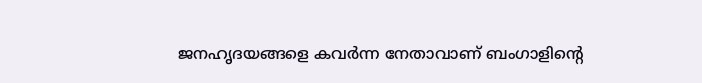ജനഹൃദയങ്ങളെ കവർന്ന നേതാവാണ് ബംഗാളിൻ്റെ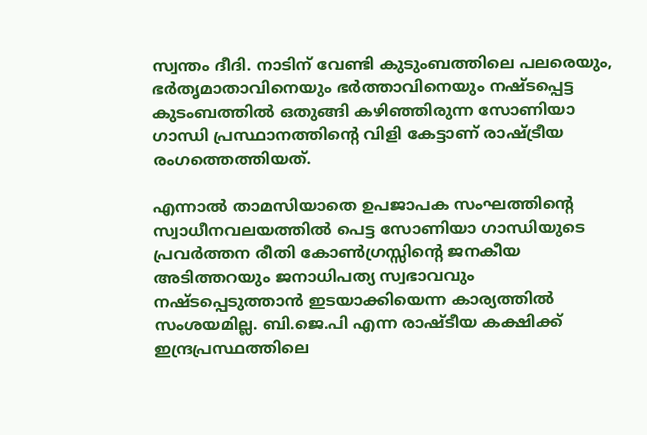സ്വന്തം ദീദി. നാടിന് വേണ്ടി കുടുംബത്തിലെ പലരെയും, ഭർതൃമാതാവിനെയും ഭർത്താവിനെയും നഷ്ടപ്പെട്ട കുടംബത്തിൽ ഒതുങ്ങി കഴിഞ്ഞിരുന്ന സോണിയാ ഗാന്ധി പ്രസ്ഥാനത്തിൻ്റെ വിളി കേട്ടാണ് രാഷ്ട്രീയ രംഗത്തെത്തിയത്.

എന്നാൽ താമസിയാതെ ഉപജാപക സംഘത്തിൻ്റെ സ്വാധീനവലയത്തിൽ പെട്ട സോണിയാ ഗാന്ധിയുടെ പ്രവർത്തന രീതി കോൺഗ്രസ്സിൻ്റെ ജനകീയ അടിത്തറയും ജനാധിപത്യ സ്വഭാവവും നഷ്ടപ്പെടുത്താൻ ഇടയാക്കിയെന്ന കാര്യത്തിൽ സംശയമില്ല. ബി.ജെ.പി എന്ന രാഷ്ടീയ കക്ഷിക്ക് ഇന്ദ്രപ്രസ്ഥത്തിലെ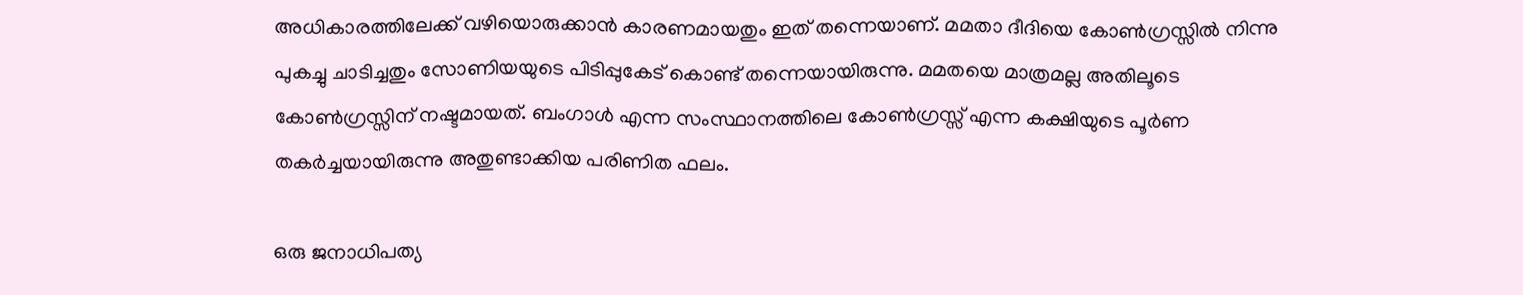അധികാരത്തിലേക്ക് വഴിയൊരുക്കാൻ കാരണമായതും ഇത് തന്നെയാണ്. മമതാ ദീദിയെ കോൺഗ്രസ്സിൽ നിന്നു പുകച്ചു ചാടിച്ചതും സോണിയയുടെ പിടിപ്പുകേട് കൊണ്ട് തന്നെയായിരുന്നു. മമതയെ മാത്രമല്ല അതിലൂടെ കോൺഗ്രസ്സിന് നഷ്ടമായത്. ബംഗാൾ എന്ന സംസ്ഥാനത്തിലെ കോൺഗ്രസ്സ് എന്ന കക്ഷിയുടെ പൂർണ തകർച്ചയായിരുന്നു അതുണ്ടാക്കിയ പരിണിത ഫലം.

ഒരു ജനാധിപത്യ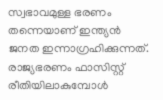സ്വഭാവമുള്ള ഭരണം തന്നെയാണ് ഇന്ത്യൻ ജനത ഇന്നാഗ്രഹിക്കുന്നത്. രാജ്യഭരണം ഫാസിസ്റ്റ് രീതിയിലാകുമ്പോൾ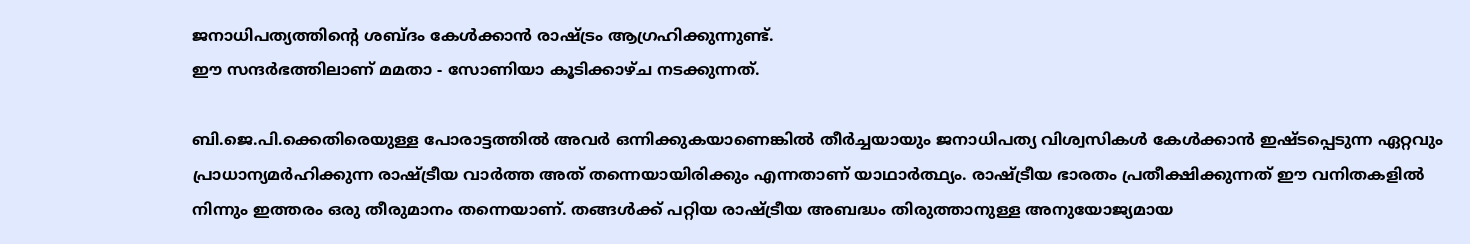ജനാധിപത്യത്തിൻ്റെ ശബ്ദം കേൾക്കാൻ രാഷ്ട്രം ആഗ്രഹിക്കുന്നുണ്ട്.
ഈ സന്ദർഭത്തിലാണ് മമതാ - സോണിയാ കൂടിക്കാഴ്ച നടക്കുന്നത്.

ബി.ജെ.പി.ക്കെതിരെയുള്ള പോരാട്ടത്തിൽ അവർ ഒന്നിക്കുകയാണെങ്കിൽ തീർച്ചയായും ജനാധിപത്യ വിശ്വസികൾ കേൾക്കാൻ ഇഷ്ടപ്പെടുന്ന ഏറ്റവും പ്രാധാന്യമർഹിക്കുന്ന രാഷ്ട്രീയ വാർത്ത അത് തന്നെയായിരിക്കും എന്നതാണ് യാഥാർത്ഥ്യം. രാഷ്ട്രീയ ഭാരതം പ്രതീക്ഷിക്കുന്നത് ഈ വനിതകളിൽ നിന്നും ഇത്തരം ഒരു തീരുമാനം തന്നെയാണ്. തങ്ങൾക്ക് പറ്റിയ രാഷ്ട്രീയ അബദ്ധം തിരുത്താനുള്ള അനുയോജ്യമായ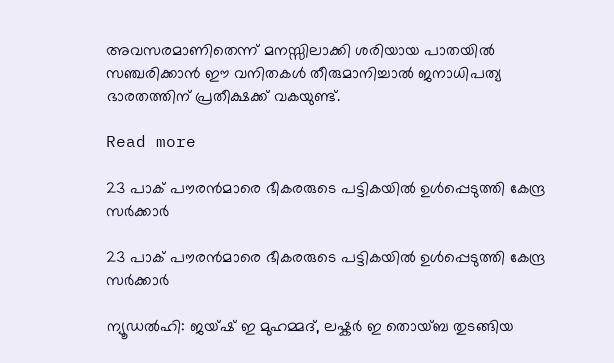അവസരമാണിതെന്ന് മനസ്സിലാക്കി ശരിയായ പാതയിൽ സഞ്ചരിക്കാൻ ഈ വനിതകൾ തീരുമാനിച്ചാൽ ജനാധിപത്യ ഭാരതത്തിന് പ്രതീക്ഷക്ക് വകയുണ്ട്.

Read more

23 പാക് പൗരന്‍മാരെ ഭീകരരുടെ പട്ടികയില്‍ ഉള്‍പ്പെടുത്തി കേന്ദ്ര സര്‍ക്കാര്‍

23 പാക് പൗരന്‍മാരെ ഭീകരരുടെ പട്ടികയില്‍ ഉള്‍പ്പെടുത്തി കേന്ദ്ര സര്‍ക്കാര്‍

ന്യൂഡൽഹി: ജയ്ഷ് ഇ മുഹമ്മദ്, ലഷ്കർ ഇ തൊയ്ബ തുടങ്ങിയ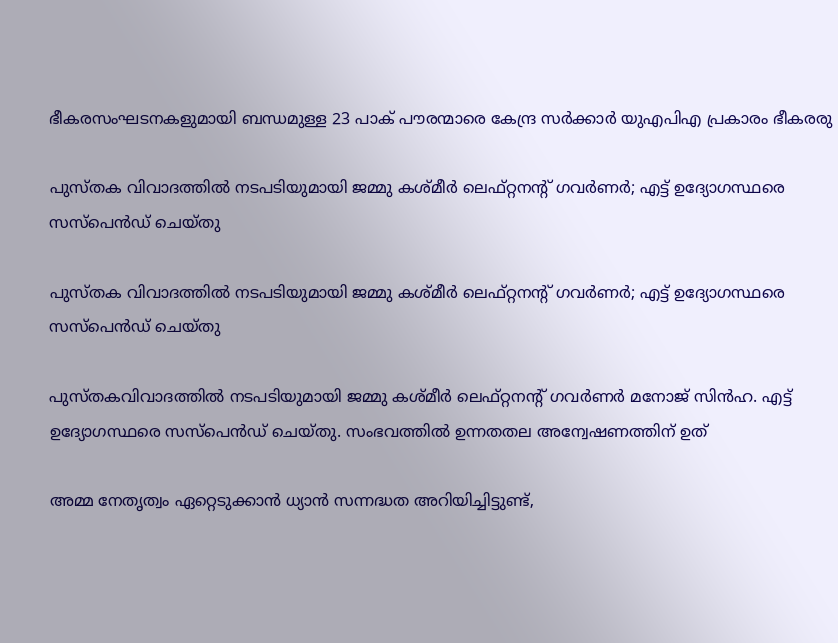ഭീകരസംഘടനകളുമായി ബന്ധമുള്ള 23 പാക് പൗരന്മാരെ കേന്ദ്ര സർക്കാർ യുഎപിഎ പ്രകാരം ഭീകരരു

പുസ്തക വിവാദത്തിൽ നടപടിയുമായി ജമ്മു കശ്മീർ ലെഫ്റ്റനന്റ് ഗവർണർ; എട്ട് ഉദ്യോഗസ്ഥരെ സസ്പെൻഡ് ചെയ്തു

പുസ്തക വിവാദത്തിൽ നടപടിയുമായി ജമ്മു കശ്മീർ ലെഫ്റ്റനന്റ് ഗവർണർ; എട്ട് ഉദ്യോഗസ്ഥരെ സസ്പെൻഡ് ചെയ്തു

പുസ്തകവിവാദത്തിൽ നടപടിയുമായി ജമ്മു കശ്മീർ ലെഫ്റ്റനന്റ് ഗവർണർ മനോജ് സിൻഹ. എട്ട് ഉദ്യോഗസ്ഥരെ സസ്പെൻഡ് ചെയ്തു. സംഭവത്തിൽ ഉന്നതതല അന്വേഷണത്തിന് ഉത്

അമ്മ നേതൃത്വം ഏറ്റെടുക്കാന്‍ ധ്യാന്‍ സന്നദ്ധത അറിയിച്ചിട്ടുണ്ട്,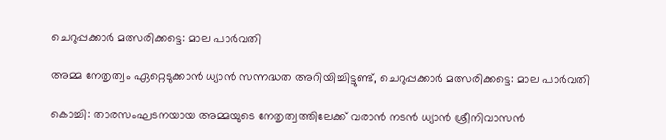ചെറുപ്പക്കാര്‍ മത്സരിക്കട്ടെ: മാല പാര്‍വതി

അമ്മ നേതൃത്വം ഏറ്റെടുക്കാന്‍ ധ്യാന്‍ സന്നദ്ധത അറിയിച്ചിട്ടുണ്ട്, ചെറുപ്പക്കാര്‍ മത്സരിക്കട്ടെ: മാല പാര്‍വതി

കൊച്ചി: താരസംഘടനയായ അമ്മയുടെ നേതൃത്വത്തിലേക്ക് വരാന്‍ നടന്‍ ധ്യാന്‍ ശ്രീനിവാസന്‍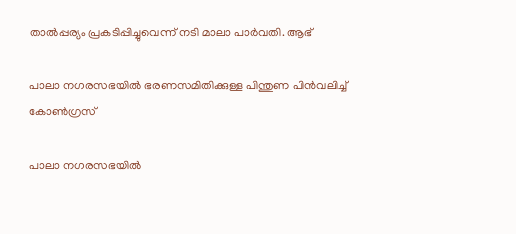താല്‍പ്പര്യം പ്രകടിപ്പിച്ചുവെന്ന് നടി മാലാ പാര്‍വതി. ആഭ്

പാലാ നഗരസഭയില്‍ ഭരണസമിതിക്കുള്ള പിന്തുണ പിന്‍വലിച്ച് കോണ്‍ഗ്രസ്

പാലാ നഗരസഭയില്‍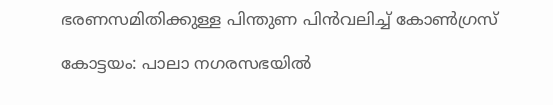ഭരണസമിതിക്കുള്ള പിന്തുണ പിന്‍വലിച്ച് കോണ്‍ഗ്രസ്

കോട്ടയം: പാലാ നഗരസഭയില്‍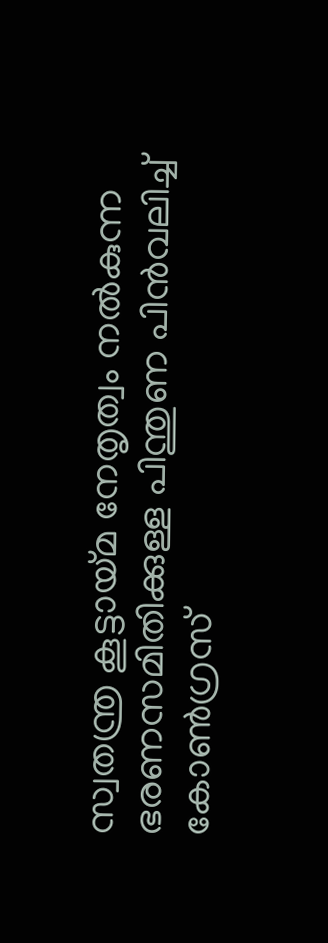സ്വതന്ത്ര കൂട്ടായ്മ നേതൃത്വം നൽകുന്ന ഭരണസമിതിക്കുള്ള പിന്തുണ പിന്‍വലിച്ച് കോണ്‍ഗ്രസ്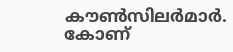കൗണ്‍സിലര്‍മാര്‍. കോണ്